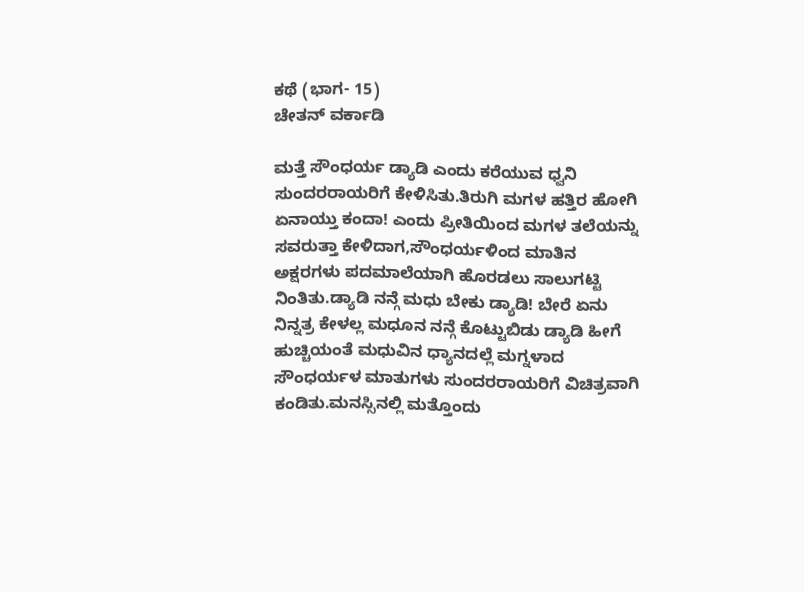ಕಥೆ (ಭಾಗ- 15)
ಚೇತನ್ ವರ್ಕಾಡಿ

ಮತ್ತೆ ಸೌಂಧರ್ಯ ಡ್ಯಾಡಿ ಎಂದು ಕರೆಯುವ ಧ್ವನಿ ಸುಂದರರಾಯರಿಗೆ ಕೇಳಿಸಿತು.ತಿರುಗಿ ಮಗಳ ಹತ್ತಿರ ಹೋಗಿ ಏನಾಯ್ತು ಕಂದಾ! ಎಂದು ಪ್ರೀತಿಯಿಂದ ಮಗಳ ತಲೆಯನ್ನು ಸವರುತ್ತಾ ಕೇಳಿದಾಗ,ಸೌಂಧರ್ಯಳಿಂದ ಮಾತಿನ ಅಕ್ಷರಗಳು ಪದಮಾಲೆಯಾಗಿ ಹೊರಡಲು ಸಾಲುಗಟ್ಟಿ ನಿಂತಿತು.ಡ್ಯಾಡಿ ನನ್ಗೆ ಮಧು ಬೇಕು ಡ್ಯಾಡಿ! ಬೇರೆ ಏನು ನಿನ್ನತ್ರ ಕೇಳಲ್ಲ ಮಧೂನ ನನ್ಗೆ ಕೊಟ್ಟುಬಿಡು ಡ್ಯಾಡಿ ಹೀಗೆ ಹುಚ್ಚಿಯಂತೆ ಮಧುವಿನ ಧ್ಯಾನದಲ್ಲೆ ಮಗ್ನಳಾದ ಸೌಂಧರ್ಯಳ ಮಾತುಗಳು ಸುಂದರರಾಯರಿಗೆ ವಿಚಿತ್ರವಾಗಿ ಕಂಡಿತು.ಮನಸ್ಸಿನಲ್ಲಿ ಮತ್ತೊಂದು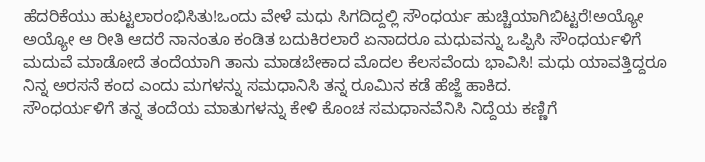ಹೆದರಿಕೆಯು ಹುಟ್ಟಲಾರಂಭಿಸಿತು!ಒಂದು ವೇಳೆ ಮಧು ಸಿಗದಿದ್ದಲ್ಲಿ ಸೌಂಧರ್ಯ ಹುಚ್ಚಿಯಾಗಿಬಿಟ್ಟರೆ!ಅಯ್ಯೋ ಅಯ್ಯೋ ಆ ರೀತಿ ಆದರೆ ನಾನಂತೂ ಕಂಡಿತ ಬದುಕಿರಲಾರೆ ಏನಾದರೂ ಮಧುವನ್ನು ಒಪ್ಪಿಸಿ ಸೌಂಧರ್ಯಳಿಗೆ ಮದುವೆ ಮಾಡೋದೆ ತಂದೆಯಾಗಿ ತಾನು ಮಾಡಬೇಕಾದ ಮೊದಲ ಕೆಲಸವೆಂದು ಭಾವಿಸಿ! ಮಧು ಯಾವತ್ತಿದ್ದರೂ ನಿನ್ನ ಅರಸನೆ ಕಂದ ಎಂದು ಮಗಳನ್ನು ಸಮಧಾನಿಸಿ ತನ್ನ ರೂಮಿನ ಕಡೆ ಹೆಜ್ಜೆ ಹಾಕಿದ.
ಸೌಂಧರ್ಯಳಿಗೆ ತನ್ನ ತಂದೆಯ ಮಾತುಗಳನ್ನು ಕೇಳಿ ಕೊಂಚ ಸಮಧಾನವೆನಿಸಿ ನಿದ್ದೆಯ ಕಣ್ಣಿಗೆ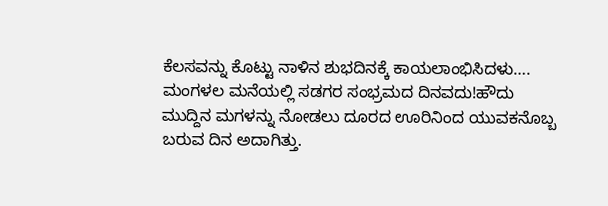ಕೆಲಸವನ್ನು ಕೊಟ್ಟು ನಾಳಿನ ಶುಭದಿನಕ್ಕೆ ಕಾಯಲಾಂಭಿಸಿದಳು….
ಮಂಗಳಲ ಮನೆಯಲ್ಲಿ ಸಡಗರ ಸಂಭ್ರಮದ ದಿನವದು!ಹೌದು ಮುದ್ದಿನ ಮಗಳನ್ನು ನೋಡಲು ದೂರದ ಊರಿನಿಂದ ಯುವಕನೊಬ್ಬ ಬರುವ ದಿನ ಅದಾಗಿತ್ತು.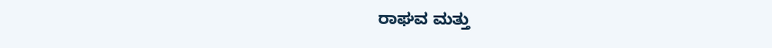ರಾಘವ ಮತ್ತು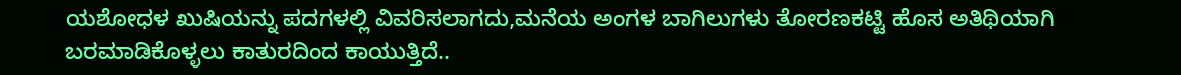ಯಶೋಧಳ ಖುಷಿಯನ್ನು ಪದಗಳಲ್ಲಿ ವಿವರಿಸಲಾಗದು,ಮನೆಯ ಅಂಗಳ ಬಾಗಿಲುಗಳು ತೋರಣಕಟ್ಟಿ ಹೊಸ ಅತಿಥಿಯಾಗಿ ಬರಮಾಡಿಕೊಳ್ಳಲು ಕಾತುರದಿಂದ ಕಾಯುತ್ತಿದೆ..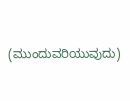(ಮುಂದುವರಿಯುವುದು)